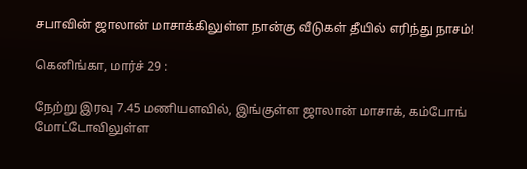சபாவின் ஜாலான் மாசாக்கிலுள்ள நான்கு வீடுகள் தீயில் எரிந்து நாசம்!

கெனிங்கா, மார்ச் 29 :

நேற்று இரவு 7.45 மணியளவில், இங்குள்ள ஜாலான் மாசாக், கம்போங் மோட்டோவிலுள்ள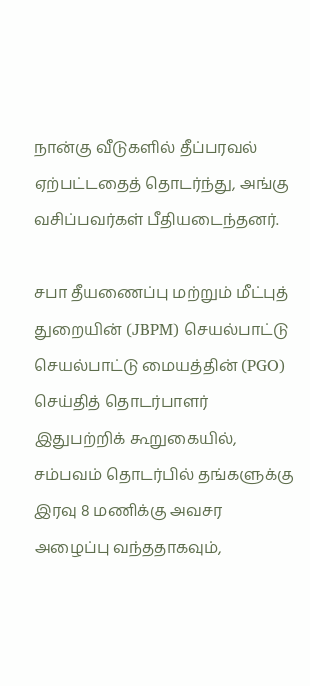நான்கு வீடுகளில் தீப்பரவல் ஏற்பட்டதைத் தொடர்ந்து, அங்கு வசிப்பவர்கள் பீதியடைந்தனர்.

சபா தீயணைப்பு மற்றும் மீட்புத் துறையின் (JBPM) செயல்பாட்டு செயல்பாட்டு மையத்தின் (PGO) செய்தித் தொடர்பாளர் இதுபற்றிக் கூறுகையில், சம்பவம் தொடர்பில் தங்களுக்கு இரவு 8 மணிக்கு அவசர அழைப்பு வந்ததாகவும்,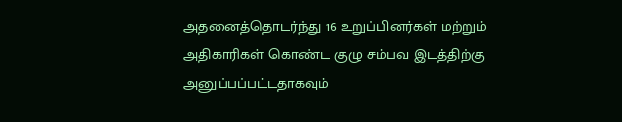அதனைத்தொடர்ந்து 16 உறுப்பினர்கள் மற்றும் அதிகாரிகள் கொண்ட குழு சம்பவ இடத்திற்கு அனுப்பப்பட்டதாகவும்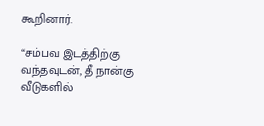கூறினார்.

“சம்பவ இடத்திற்கு வந்தவுடன், தீ நான்கு வீடுகளில்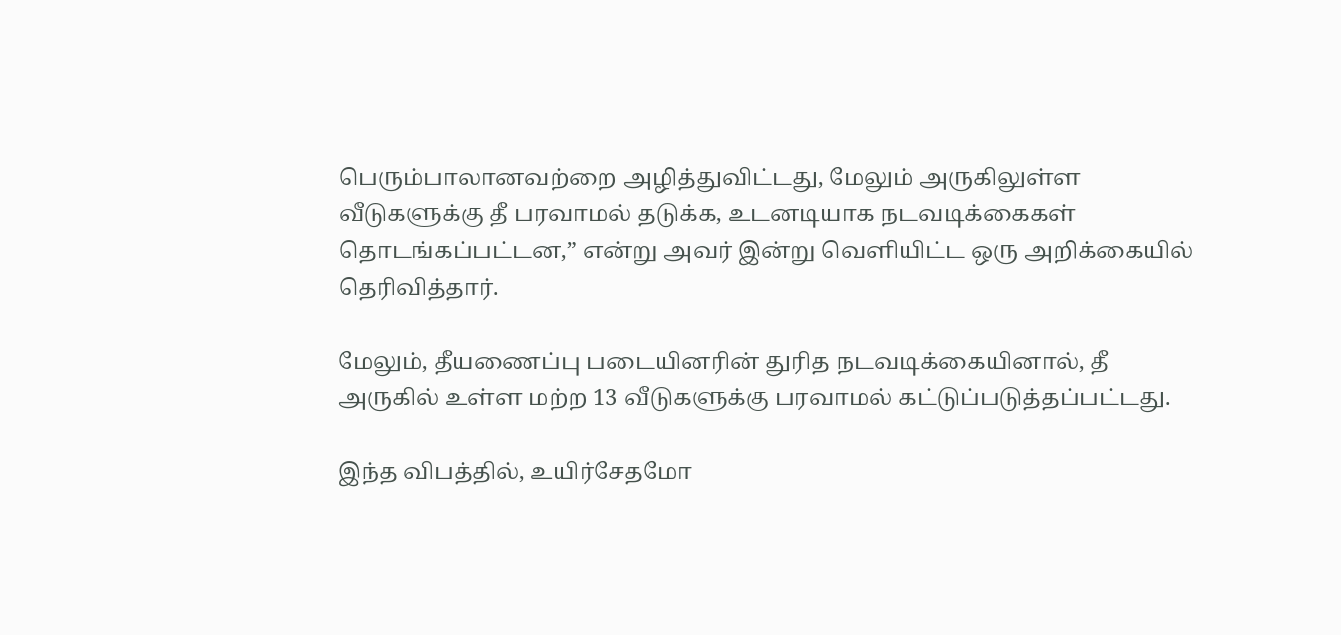பெரும்பாலானவற்றை அழித்துவிட்டது, மேலும் அருகிலுள்ள வீடுகளுக்கு தீ பரவாமல் தடுக்க, உடனடியாக நடவடிக்கைகள் தொடங்கப்பட்டன,” என்று அவர் இன்று வெளியிட்ட ஒரு அறிக்கையில் தெரிவித்தார்.

மேலும், தீயணைப்பு படையினரின் துரித நடவடிக்கையினால், தீ அருகில் உள்ள மற்ற 13 வீடுகளுக்கு பரவாமல் கட்டுப்படுத்தப்பட்டது.

இந்த விபத்தில், உயிர்சேதமோ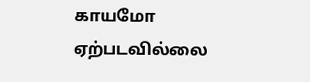காயமோ ஏற்படவில்லை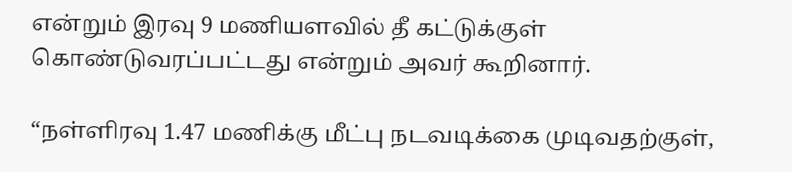என்றும் இரவு 9 மணியளவில் தீ கட்டுக்குள் கொண்டுவரப்பட்டது என்றும் அவர் கூறினார்.

“நள்ளிரவு 1.47 மணிக்கு மீட்பு நடவடிக்கை முடிவதற்குள்,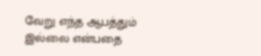வேறு எந்த ஆபத்தும் இல்லை என்பதை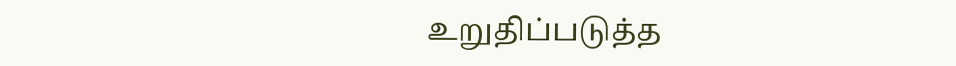உறுதிப்படுத்த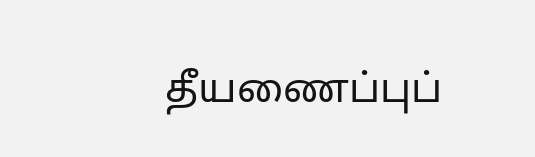தீயணைப்புப்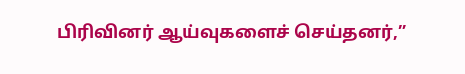பிரிவினர் ஆய்வுகளைச் செய்தனர்,”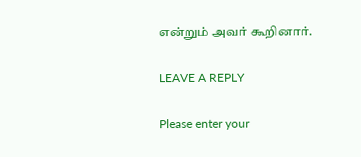என்றும் அவர் கூறினார்.

LEAVE A REPLY

Please enter your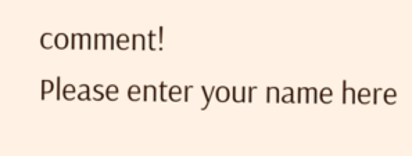comment!
Please enter your name here